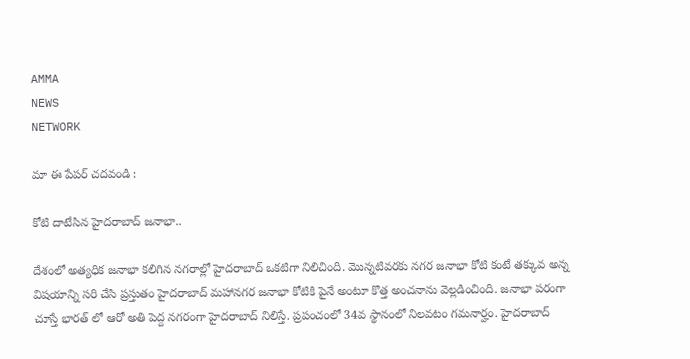AMMA
NEWS
NETWORK

మా ఈ పేపర్ చదవండి :

కోటి దాటేసిన హైదరాబాద్ జనాభా..

దేశంలో అత్యధిక జనాభా కలిగిన నగరాల్లో హైదరాబాద్ ఒకటిగా నిలిచింది. మొన్నటివరకు నగర జనాభా కోటి కంటే తక్కువ అన్న విషయాన్ని సరి చేసి ప్రస్తుతం హైదరాబాద్ మహానగర జనాభా కోటికి పైనే అంటూ కొత్త అంచనాను వెల్లడించింది. జనాభా పరంగా చూస్తే భారత్ లో ఆరో అతి పెద్ద నగరంగా హైదరాబాద్ నిలిస్తే. ప్రపంచంలో 34వ స్థానంలో నిలవటం గమనార్హం. హైదరాబాద్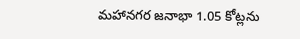మహానగర జనాభా 1.05 కోట్లను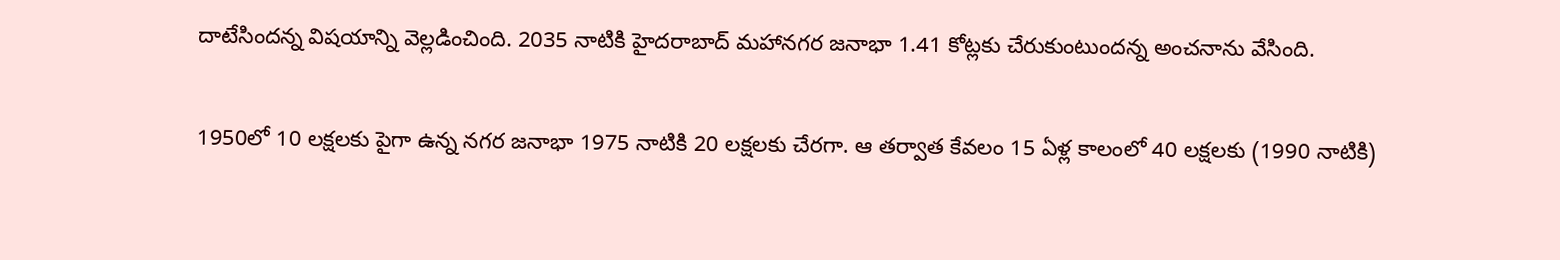దాటేసిందన్న విషయాన్ని వెల్లడించింది. 2035 నాటికి హైదరాబాద్ మహానగర జనాభా 1.41 కోట్లకు చేరుకుంటుందన్న అంచనాను వేసింది.

1950లో 10 లక్షలకు పైగా ఉన్న నగర జనాభా 1975 నాటికి 20 లక్షలకు చేరగా. ఆ తర్వాత కేవలం 15 ఏళ్ల కాలంలో 40 లక్షలకు (1990 నాటికి)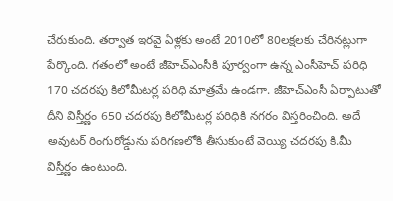చేరుకుంది. తర్వాత ఇరవై ఏళ్లకు అంటే 2010లో 80లక్షలకు చేరినట్లుగా పేర్కొంది. గతంలో అంటే జీహెచ్ఎంసీకి పూర్వంగా ఉన్న ఎంసీహెచ్ పరిధి 170 చదరపు కిలోమీటర్ల పరిధి మాత్రమే ఉండగా. జీహెచ్ఎంసీ ఏర్పాటుతో దీని విస్తీర్ణం 650 చదరపు కిలోమీటర్ల పరిధికి నగరం విస్తరించింది. అదే అవుటర్ రింగురోడ్డును పరిగణలోకి తీసుకుంటే వెయ్యి చదరపు కి.మీ విస్తీర్ణం ఉంటుంది.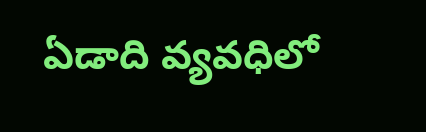ఏడాది వ్యవధిలో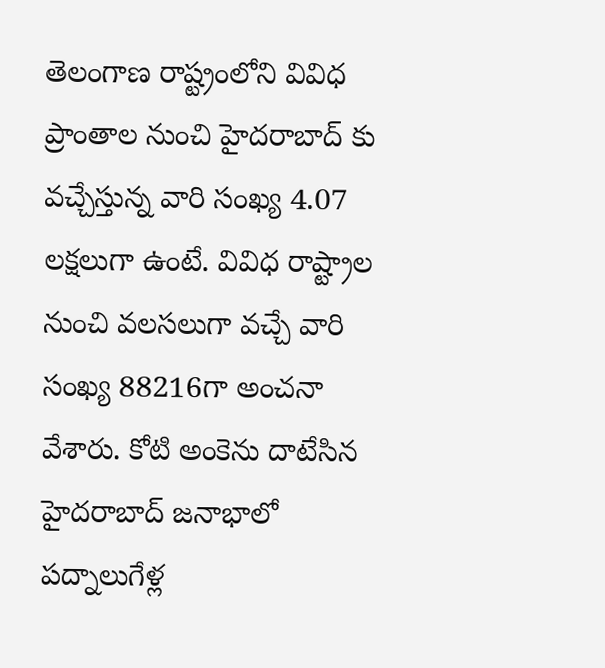తెలంగాణ రాష్ట్రంలోని వివిధ ప్రాంతాల నుంచి హైదరాబాద్ కు వచ్చేస్తున్న వారి సంఖ్య 4.07 లక్షలుగా ఉంటే. వివిధ రాష్ట్రాల నుంచి వలసలుగా వచ్చే వారి సంఖ్య 88216గా అంచనా వేశారు. కోటి అంకెను దాటేసిన హైదరాబాద్ జనాభాలో పద్నాలుగేళ్ల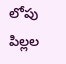లోపు పిల్లల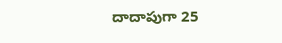దాదాపుగా 25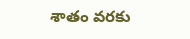శాతం వరకు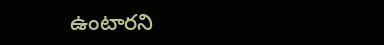ఉంటారని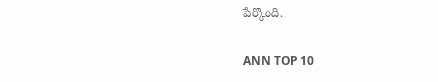పేర్కొంది.

ANN TOP 10